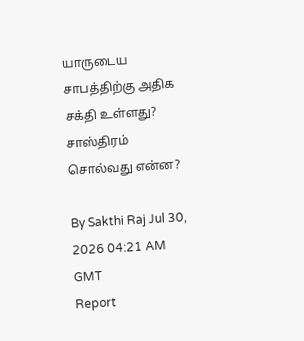யாருடைய சாபத்திற்கு அதிக சக்தி உள்ளது? சாஸ்திரம் சொல்வது என்ன?

By Sakthi Raj Jul 30, 2026 04:21 AM GMT
Report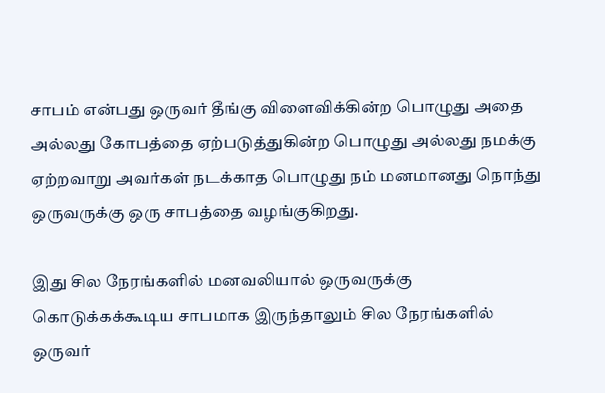சாபம் என்பது ஒருவர் தீங்கு விளைவிக்கின்ற பொழுது அதை அல்லது கோபத்தை ஏற்படுத்துகின்ற பொழுது அல்லது நமக்கு ஏற்றவாறு அவர்கள் நடக்காத பொழுது நம் மனமானது நொந்து ஒருவருக்கு ஒரு சாபத்தை வழங்குகிறது.

இது சில நேரங்களில் மனவலியால் ஒருவருக்கு கொடுக்கக்கூடிய சாபமாக இருந்தாலும் சில நேரங்களில் ஒருவர்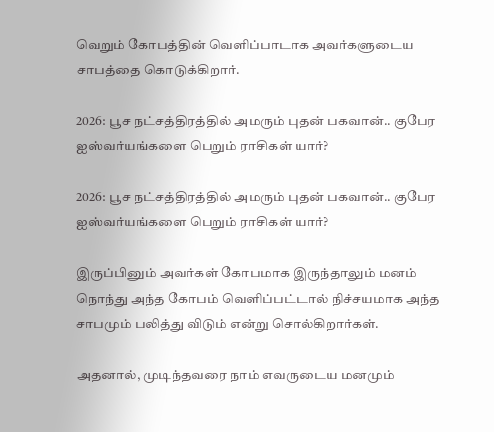வெறும் கோபத்தின் வெளிப்பாடாக அவர்களுடைய சாபத்தை கொடுக்கிறார்.

2026: பூச நட்சத்திரத்தில் அமரும் புதன் பகவான்.. குபேர ஐஸ்வர்யங்களை பெறும் ராசிகள் யார்?

2026: பூச நட்சத்திரத்தில் அமரும் புதன் பகவான்.. குபேர ஐஸ்வர்யங்களை பெறும் ராசிகள் யார்?

இருப்பினும் அவர்கள் கோபமாக இருந்தாலும் மனம் நொந்து அந்த கோபம் வெளிப்பட்டால் நிச்சயமாக அந்த சாபமும் பலித்து விடும் என்று சொல்கிறார்கள்.

அதனால், முடிந்தவரை நாம் எவருடைய மனமும்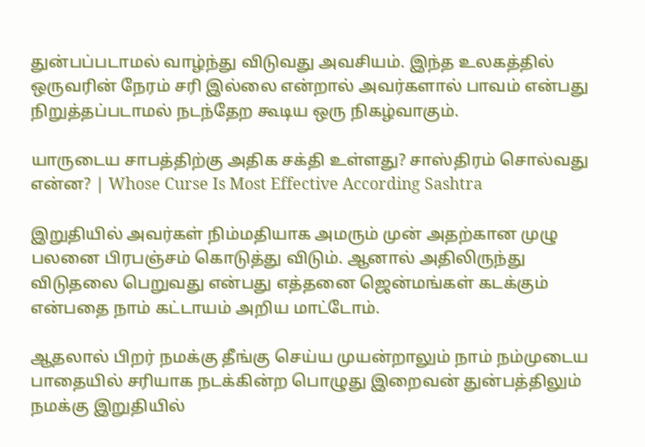துன்பப்படாமல் வாழ்ந்து விடுவது அவசியம். இந்த உலகத்தில் ஒருவரின் நேரம் சரி இல்லை என்றால் அவர்களால் பாவம் என்பது நிறுத்தப்படாமல் நடந்தேற கூடிய ஒரு நிகழ்வாகும்.

யாருடைய சாபத்திற்கு அதிக சக்தி உள்ளது? சாஸ்திரம் சொல்வது என்ன? | Whose Curse Is Most Effective According Sashtra

இறுதியில் அவர்கள் நிம்மதியாக அமரும் முன் அதற்கான முழு பலனை பிரபஞ்சம் கொடுத்து விடும். ஆனால் அதிலிருந்து விடுதலை பெறுவது என்பது எத்தனை ஜென்மங்கள் கடக்கும் என்பதை நாம் கட்டாயம் அறிய மாட்டோம்.

ஆதலால் பிறர் நமக்கு தீங்கு செய்ய முயன்றாலும் நாம் நம்முடைய பாதையில் சரியாக நடக்கின்ற பொழுது இறைவன் துன்பத்திலும் நமக்கு இறுதியில்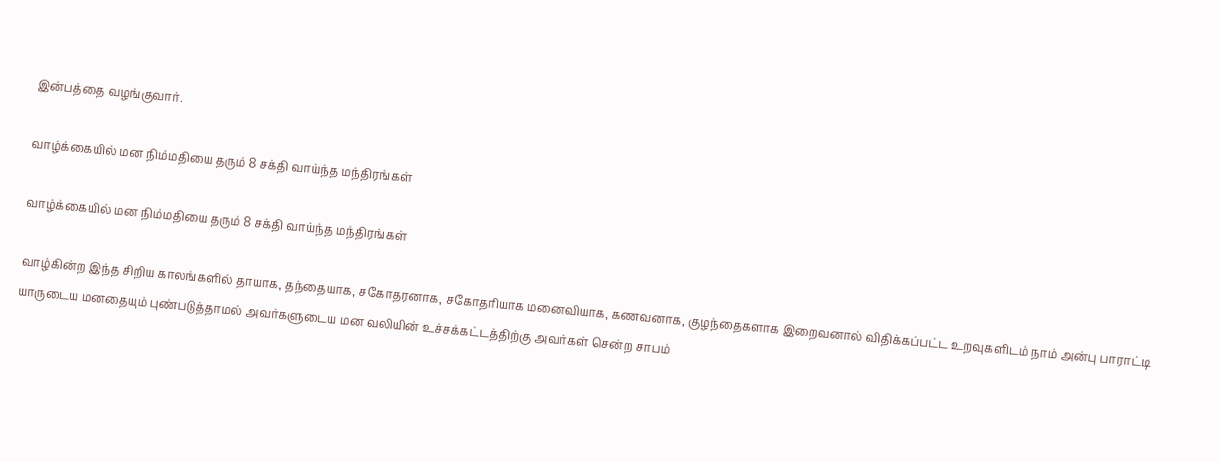இன்பத்தை வழங்குவார்.

வாழ்க்கையில் மன நிம்மதியை தரும் 8 சக்தி வாய்ந்த மந்திரங்கள்

வாழ்க்கையில் மன நிம்மதியை தரும் 8 சக்தி வாய்ந்த மந்திரங்கள்

வாழ்கின்ற இந்த சிறிய காலங்களில் தாயாக, தந்தையாக, சகோதரனாக, சகோதரியாக மனைவியாக, கணவனாக, குழந்தைகளாக இறைவனால் விதிக்கப்பட்ட உறவுகளிடம் நாம் அன்பு பாராட்டி யாருடைய மனதையும் புண்படுத்தாமல் அவர்களுடைய மன வலியின் உச்சக்கட்டத்திற்கு அவர்கள் சென்ற சாபம்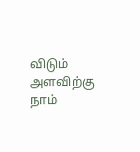விடும் அளவிற்கு நாம்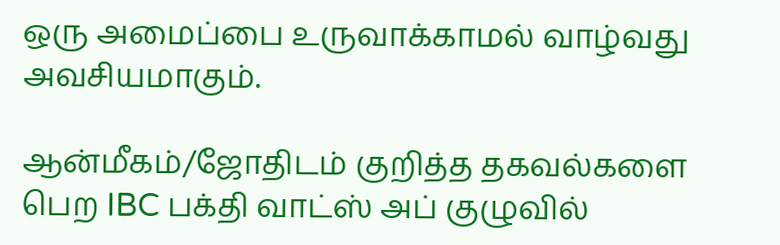ஒரு அமைப்பை உருவாக்காமல் வாழ்வது அவசியமாகும்.

ஆன்மீகம்/ஜோதிடம் குறித்த தகவல்களை பெற IBC பக்தி வாட்ஸ் அப் குழுவில்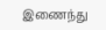இணைந்து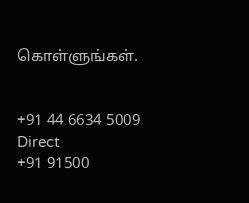கொள்ளுங்கள்.


+91 44 6634 5009
Direct
+91 91500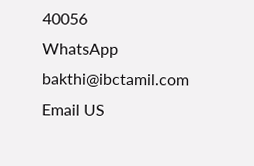40056
WhatsApp
bakthi@ibctamil.com
Email US